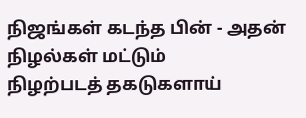நிஜங்கள் கடந்த பின் - அதன்
நிழல்கள் மட்டும்
நிழற்படத் தகடுகளாய்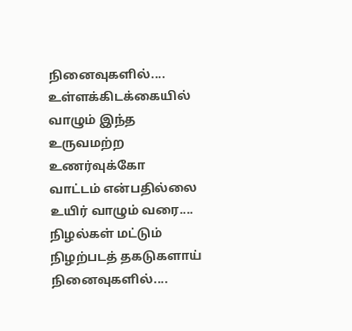நினைவுகளில்....
உள்ளக்கிடக்கையில்
வாழும் இந்த
உருவமற்ற உணர்வுக்கோ
வாட்டம் என்பதில்லை
உயிர் வாழும் வரை....
நிழல்கள் மட்டும்
நிழற்படத் தகடுகளாய்
நினைவுகளில்....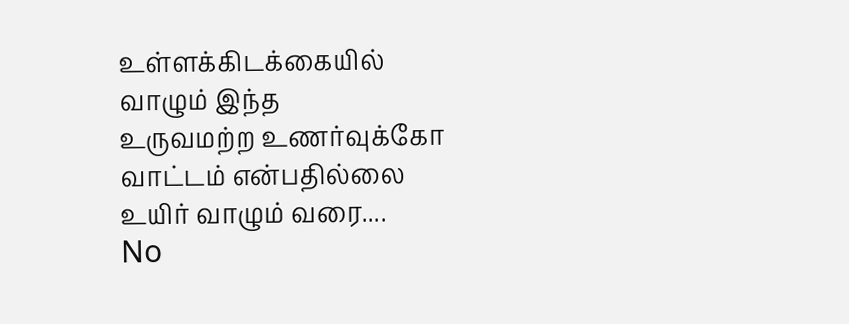உள்ளக்கிடக்கையில்
வாழும் இந்த
உருவமற்ற உணர்வுக்கோ
வாட்டம் என்பதில்லை
உயிர் வாழும் வரை....
No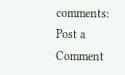comments:
Post a Comment